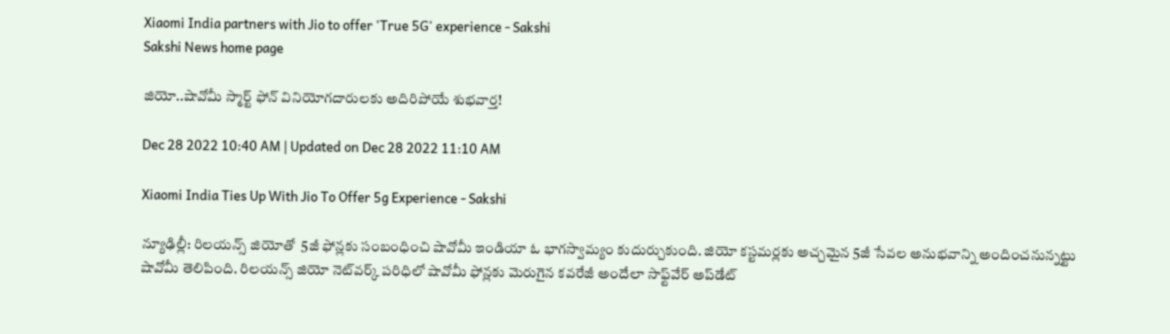Xiaomi India partners with Jio to offer 'True 5G' experience - Sakshi
Sakshi News home page

జియో..షావోమీ స్మార్ట్‌ ఫోన్‌ వినియోగదారులకు అదిరిపోయే శుభవార్త!

Dec 28 2022 10:40 AM | Updated on Dec 28 2022 11:10 AM

Xiaomi India Ties Up With Jio To Offer 5g Experience - Sakshi

న్యూఢిల్లీ: రిలయన్స్‌ జియోతో  5జీ ఫోన్లకు సంబంధించి షావోమీ ఇండియా ఓ భాగస్వామ్యం కుదుర్చుకుంది. జియో కస్టమర్లకు అచ్చమైన 5జీ సేవల అనుభవాన్ని అందించనున్నట్టు షావోమీ తెలిపింది. రిలయన్స్‌ జియో నెట్‌వర్క్‌ పరిధిలో షావోమీ ఫోన్లకు మెరుగైన కవరేజీ అందేలా సాఫ్ట్‌వేర్‌ అప్‌డేట్‌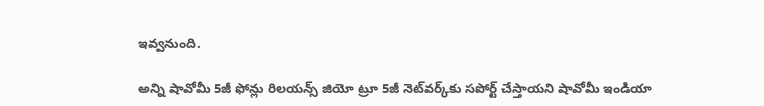ఇవ్వనుంది.

అన్ని షావోమీ 5జీ ఫోన్లు రిలయన్స్‌ జియో ట్రూ 5జీ నెట్‌వర్క్‌కు సపోర్ట్‌ చేస్తాయని షావోమీ ఇండియా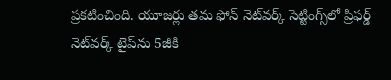ప్రకటించింది. యూజర్లు తమ ఫోన్‌ నెట్‌వర్క్‌ సెట్టింగ్స్‌లో ప్రిఫర్డ్‌ నెట్‌వర్క్‌ టైప్‌ను 5జీకి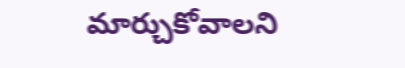మార్చుకోవాలని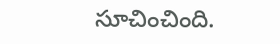సూచించింది.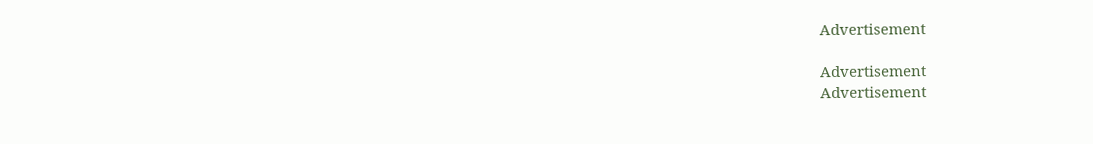Advertisement

Advertisement
Advertisement